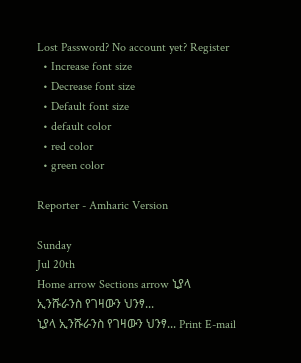Lost Password? No account yet? Register
  • Increase font size
  • Decrease font size
  • Default font size
  • default color
  • red color
  • green color

Reporter - Amharic Version

Sunday
Jul 20th
Home arrow Sections arrow ኒያላ ኢንሹራንስ የገዛውን ህንፃ...
ኒያላ ኢንሹራንስ የገዛውን ህንፃ... Print E-mail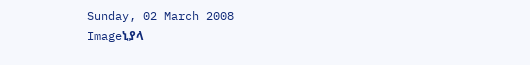Sunday, 02 March 2008
Imageኒያላ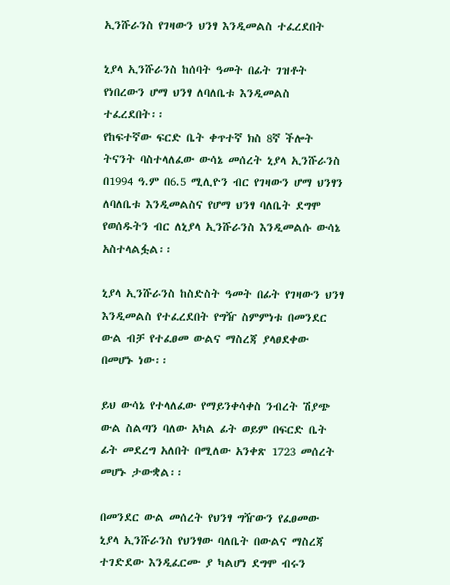ኢንሹራንስ የገዛውን ህንፃ እንዲመልስ ተፈረደበት

ኒያላ ኢንሹራንስ ከሰባት ዓመት በፊት ገዝቶት የነበረውን ሆማ ህንፃ ለባለቤቱ እንዲመልስ ተፈረደበት፡፡
የከፍተኛው ፍርድ ቤት ቀጥተኛ ክስ 8ኛ ችሎት ትናንት ባስተላለፈው ውሳኔ መሰረት ኒያላ ኢንሹራንስ በ1994 ዓ.ም በ6.5 ሚሊዮን ብር የገዛውን ሆማ ህንፃን ለባለቤቱ እንዲመልስና የሆማ ህንፃ ባለቤት ደግሞ የወሰዱትን ብር ለኒያላ ኢንሹራንስ እንዲመልሱ ውሳኔ አስተላልፏል፡፡

ኒያላ ኢንሹራንስ ከስድስት ዓመት በፊት የገዛውን ህንፃ እንዲመልስ የተፈረደበት የግዥ ስምምነቱ በመንደር ውል ብቻ የተፈፀመ ውልና ማስረጃ ያላፀደቀው በመሆኑ ነው፡፡

ይህ ውሳኔ የተላለፈው የማይንቀሳቀስ ንብረት ሽያጭ ውል ስልጣን ባለው አካል ፊት ወይም በፍርድ ቤት ፊት መደረግ አለበት በሚለው አንቀጽ 1723 መሰረት መሆኑ ታውቋል፡፡

በመንደር ውል መሰረት የህንፃ ግዥውን የፈፀመው ኒያላ ኢንሹራንስ የህንፃው ባለቤት በውልና ማስረጃ ተገድደው እንዲፈርሙ ያ ካልሆነ ደግሞ ብሩን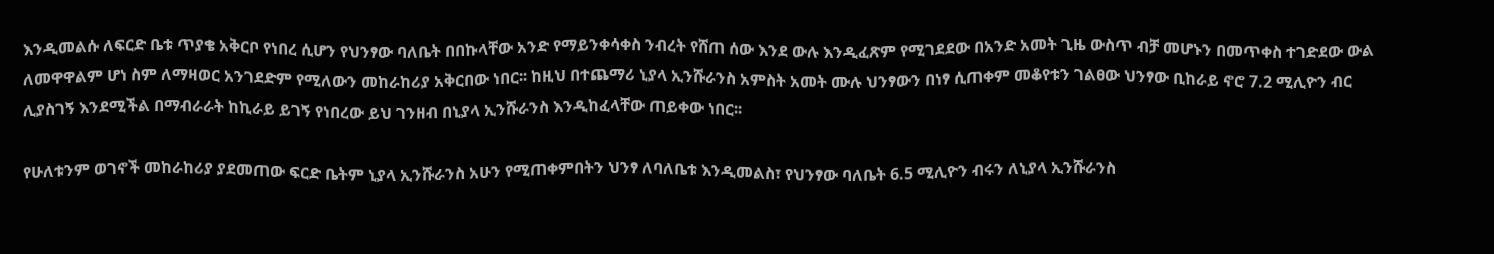እንዲመልሱ ለፍርድ ቤቱ ጥያቄ አቅርቦ የነበረ ሲሆን የህንፃው ባለቤት በበኩላቸው አንድ የማይንቀሳቀስ ንብረት የሸጠ ሰው እንደ ውሉ እንዲፈጽም የሚገደደው በአንድ አመት ጊዜ ውስጥ ብቻ መሆኑን በመጥቀስ ተገድደው ውል ለመዋዋልም ሆነ ስም ለማዛወር አንገደድም የሚለውን መከራከሪያ አቅርበው ነበር፡፡ ከዚህ በተጨማሪ ኒያላ ኢንሹራንስ አምስት አመት ሙሉ ህንፃውን በነፃ ሲጠቀም መቆየቱን ገልፀው ህንፃው ቢከራይ ኖሮ 7.2 ሚሊዮን ብር ሊያስገኝ እንደሚችል በማብራራት ከኪራይ ይገኝ የነበረው ይህ ገንዘብ በኒያላ ኢንሹራንስ እንዲከፈላቸው ጠይቀው ነበር፡፡

የሁለቱንም ወገኖች መከራከሪያ ያደመጠው ፍርድ ቤትም ኒያላ ኢንሹራንስ አሁን የሚጠቀምበትን ህንፃ ለባለቤቱ እንዲመልስ፣ የህንፃው ባለቤት 6.5 ሚሊዮን ብሩን ለኒያላ ኢንሹራንስ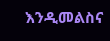እንዲመልስና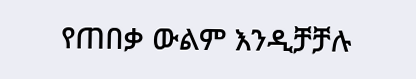የጠበቃ ውልም እንዲቻቻሉ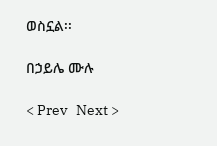ወስኗል፡፡

በኃይሌ ሙሉ

< Prev   Next >